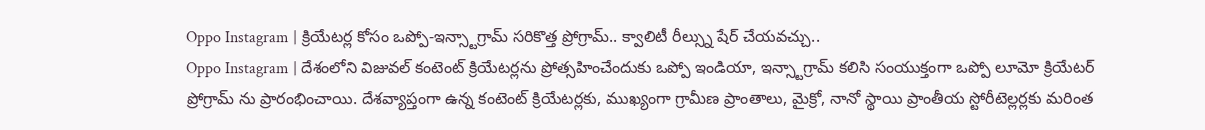Oppo Instagram | క్రియేటర్ల కోసం ఒప్పో-ఇన్స్టాగ్రామ్ సరికొత్త ప్రోగ్రామ్.. క్వాలిటీ రీల్స్ను షేర్ చేయవచ్చు..
Oppo Instagram | దేశంలోని విజువల్ కంటెంట్ క్రియేటర్లను ప్రోత్సహించేందుకు ఒప్పో ఇండియా, ఇన్స్టాగ్రామ్ కలిసి సంయుక్తంగా ఒప్పో లూమో క్రియేటర్ ప్రోగ్రామ్ ను ప్రారంభించాయి. దేశవ్యాప్తంగా ఉన్న కంటెంట్ క్రియేటర్లకు, ముఖ్యంగా గ్రామీణ ప్రాంతాలు, మైక్రో, నానో స్థాయి ప్రాంతీయ స్టోరీటెల్లర్లకు మరింత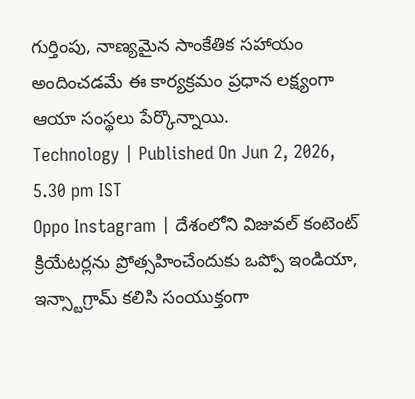గుర్తింపు, నాణ్యమైన సాంకేతిక సహాయం అందించడమే ఈ కార్యక్రమం ప్రధాన లక్ష్యంగా ఆయా సంస్థలు పేర్కొన్నాయి.
Technology | Published On Jun 2, 2026, 5.30 pm IST
Oppo Instagram | దేశంలోని విజువల్ కంటెంట్ క్రియేటర్లను ప్రోత్సహించేందుకు ఒప్పో ఇండియా, ఇన్స్టాగ్రామ్ కలిసి సంయుక్తంగా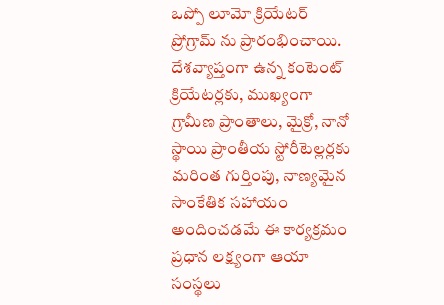ఒప్పో లూమో క్రియేటర్ ప్రోగ్రామ్ ను ప్రారంభించాయి. దేశవ్యాప్తంగా ఉన్న కంటెంట్ క్రియేటర్లకు, ముఖ్యంగా గ్రామీణ ప్రాంతాలు, మైక్రో, నానో స్థాయి ప్రాంతీయ స్టోరీటెల్లర్లకు మరింత గుర్తింపు, నాణ్యమైన సాంకేతిక సహాయం అందించడమే ఈ కార్యక్రమం ప్రధాన లక్ష్యంగా ఆయా సంస్థలు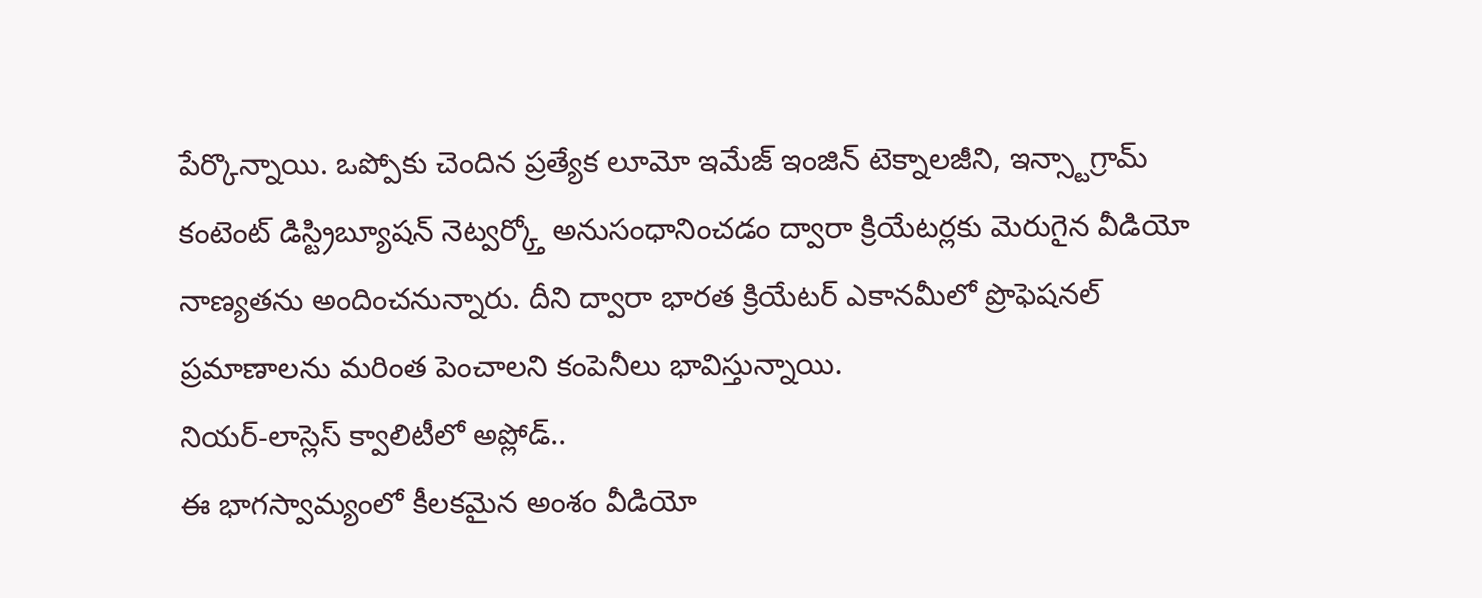పేర్కొన్నాయి. ఒప్పోకు చెందిన ప్రత్యేక లూమో ఇమేజ్ ఇంజిన్ టెక్నాలజీని, ఇన్స్టాగ్రామ్ కంటెంట్ డిస్ట్రిబ్యూషన్ నెట్వర్క్తో అనుసంధానించడం ద్వారా క్రియేటర్లకు మెరుగైన వీడియో నాణ్యతను అందించనున్నారు. దీని ద్వారా భారత క్రియేటర్ ఎకానమీలో ప్రొఫెషనల్ ప్రమాణాలను మరింత పెంచాలని కంపెనీలు భావిస్తున్నాయి.
నియర్-లాస్లెస్ క్వాలిటీలో అప్లోడ్..
ఈ భాగస్వామ్యంలో కీలకమైన అంశం వీడియో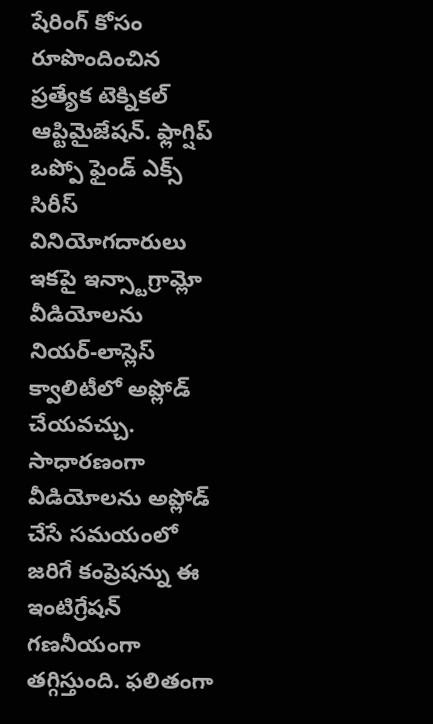షేరింగ్ కోసం రూపొందించిన ప్రత్యేక టెక్నికల్ ఆప్టిమైజేషన్. ఫ్లాగ్షిప్ ఒప్పో ఫైండ్ ఎక్స్ సిరీస్ వినియోగదారులు ఇకపై ఇన్స్టాగ్రామ్లో వీడియోలను నియర్-లాస్లెస్ క్వాలిటీలో అప్లోడ్ చేయవచ్చు. సాధారణంగా వీడియోలను అప్లోడ్ చేసే సమయంలో జరిగే కంప్రెషన్ను ఈ ఇంటిగ్రేషన్ గణనీయంగా తగ్గిస్తుంది. ఫలితంగా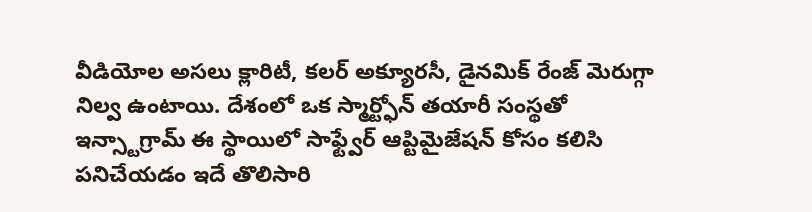వీడియోల అసలు క్లారిటీ, కలర్ అక్యూరసీ, డైనమిక్ రేంజ్ మెరుగ్గా నిల్వ ఉంటాయి. దేశంలో ఒక స్మార్ట్ఫోన్ తయారీ సంస్థతో ఇన్స్టాగ్రామ్ ఈ స్థాయిలో సాఫ్ట్వేర్ ఆప్టిమైజేషన్ కోసం కలిసి పనిచేయడం ఇదే తొలిసారి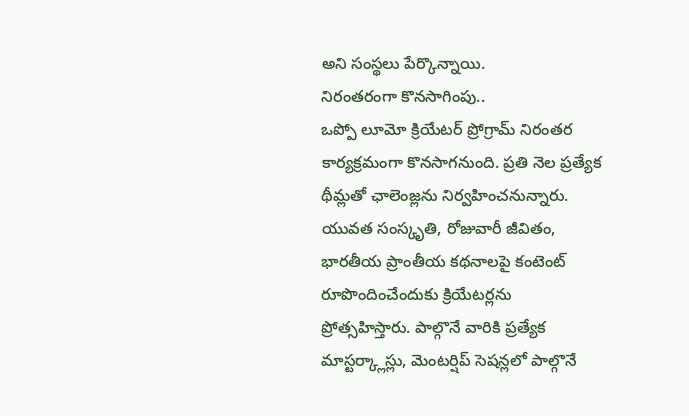అని సంస్థలు పేర్కొన్నాయి.
నిరంతరంగా కొనసాగింపు..
ఒప్పో లూమో క్రియేటర్ ప్రోగ్రామ్ నిరంతర కార్యక్రమంగా కొనసాగనుంది. ప్రతి నెల ప్రత్యేక థీమ్లతో ఛాలెంజ్లను నిర్వహించనున్నారు. యువత సంస్కృతి, రోజువారీ జీవితం, భారతీయ ప్రాంతీయ కథనాలపై కంటెంట్ రూపొందించేందుకు క్రియేటర్లను ప్రోత్సహిస్తారు. పాల్గొనే వారికి ప్రత్యేక మాస్టర్క్లాస్లు, మెంటర్షిప్ సెషన్లలో పాల్గొనే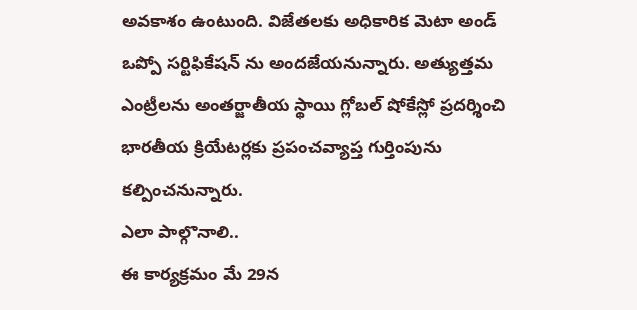అవకాశం ఉంటుంది. విజేతలకు అధికారిక మెటా అండ్ ఒప్పో సర్టిఫికేషన్ ను అందజేయనున్నారు. అత్యుత్తమ ఎంట్రీలను అంతర్జాతీయ స్థాయి గ్లోబల్ షోకేస్లో ప్రదర్శించి భారతీయ క్రియేటర్లకు ప్రపంచవ్యాప్త గుర్తింపును కల్పించనున్నారు.
ఎలా పాల్గొనాలి..
ఈ కార్యక్రమం మే 29న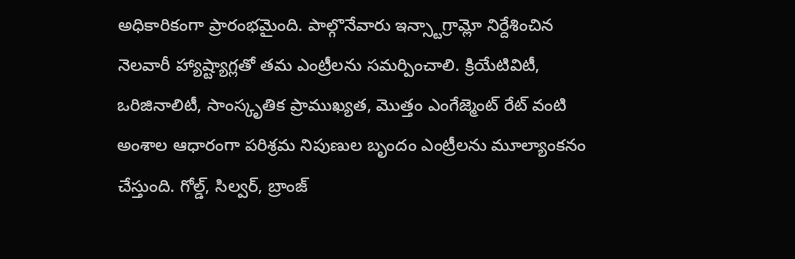అధికారికంగా ప్రారంభమైంది. పాల్గొనేవారు ఇన్స్టాగ్రామ్లో నిర్దేశించిన నెలవారీ హ్యాష్ట్యాగ్లతో తమ ఎంట్రీలను సమర్పించాలి. క్రియేటివిటీ, ఒరిజినాలిటీ, సాంస్కృతిక ప్రాముఖ్యత, మొత్తం ఎంగేజ్మెంట్ రేట్ వంటి అంశాల ఆధారంగా పరిశ్రమ నిపుణుల బృందం ఎంట్రీలను మూల్యాంకనం చేస్తుంది. గోల్డ్, సిల్వర్, బ్రాంజ్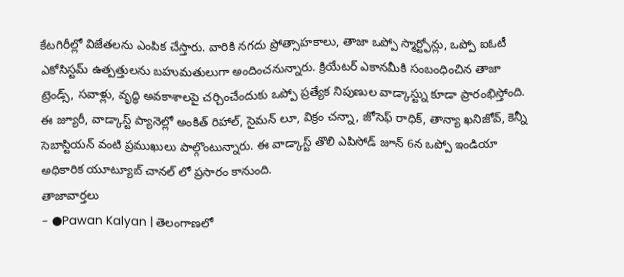కేటగిరీల్లో విజేతలను ఎంపిక చేస్తారు. వారికి నగదు ప్రోత్సాహకాలు, తాజా ఒప్పో స్మార్ట్ఫోన్లు, ఒప్పో ఐఓటీ ఎకోసిస్టమ్ ఉత్పత్తులను బహుమతులుగా అందించనున్నారు. క్రియేటర్ ఎకానమీకి సంబంధించిన తాజా ట్రెండ్స్, సవాళ్లు, వృద్ధి అవకాశాలపై చర్చించేందుకు ఒప్పో ప్రత్యేక నిపుణుల వాడ్కాస్ట్ను కూడా ప్రారంభిస్తోంది. ఈ జ్యూరీ, వాడ్కాస్ట్ ప్యానెల్లో అంకిత్ రిహాల్, సైమన్ లూ, విక్రం చన్నా, జోసెఫ్ రాధిక్, తాన్యా ఖనిజోవ్, కెన్నీ సెబాస్టియన్ వంటి ప్రముఖులు పాల్గొంటున్నారు. ఈ వాడ్కాస్ట్ తొలి ఎపిసోడ్ జూన్ 6న ఒప్పో ఇండియా అధికారిక యూట్యూబ్ చానల్ లో ప్రసారం కానుంది.
తాజావార్తలు
- ●Pawan Kalyan | తెలంగాణలో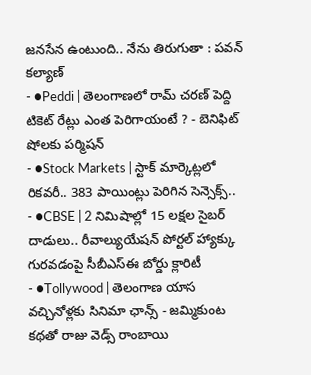జనసేన ఉంటుంది.. నేను తిరుగుతా : పవన్ కల్యాణ్
- ●Peddi | తెలంగాణలో రామ్ చరణ్ పెద్ది టికెట్ రేట్లు ఎంత పెరిగాయంటే ? - బెనిఫిట్ షోలకు పర్మిషన్
- ●Stock Markets | స్టాక్ మార్కెట్లలో రికవరీ.. 383 పాయింట్లు పెరిగిన సెన్సెక్స్..
- ●CBSE | 2 నిమిషాల్లో 15 లక్షల సైబర్ దాడులు.. రీవాల్యుయేషన్ పోర్టల్ హ్యాక్కు గురవడంపై సీబీఎస్ఈ బోర్డు క్లారిటీ
- ●Tollywood | తెలంగాణ యాస వచ్చినోళ్లకు సినిమా ఛాన్స్ - జమ్మికుంట కథతో రాజు వెడ్స్ రాంబాయి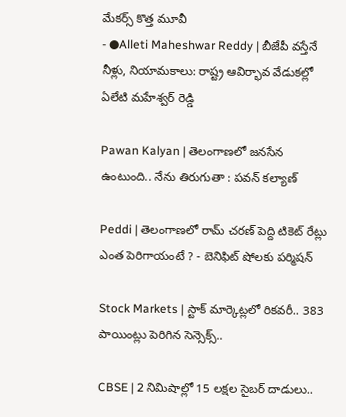మేకర్స్ కొత్త మూవీ
- ●Alleti Maheshwar Reddy | బీజేపీ వస్తేనే నీళ్లు, నియామకాలు: రాష్ట్ర ఆవిర్భావ వేడుకల్లో ఏలేటి మహేశ్వర్ రెడ్డి

Pawan Kalyan | తెలంగాణలో జనసేన ఉంటుంది.. నేను తిరుగుతా : పవన్ కల్యాణ్

Peddi | తెలంగాణలో రామ్ చరణ్ పెద్ది టికెట్ రేట్లు ఎంత పెరిగాయంటే ? - బెనిఫిట్ షోలకు పర్మిషన్

Stock Markets | స్టాక్ మార్కెట్లలో రికవరీ.. 383 పాయింట్లు పెరిగిన సెన్సెక్స్..

CBSE | 2 నిమిషాల్లో 15 లక్షల సైబర్ దాడులు..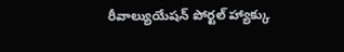రీవాల్యుయేషన్ పోర్టల్ హ్యాక్కు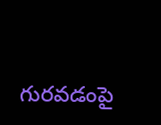గురవడంపై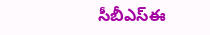సీబీఎస్ఈ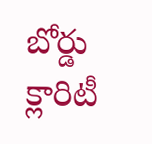బోర్డు క్లారిటీ